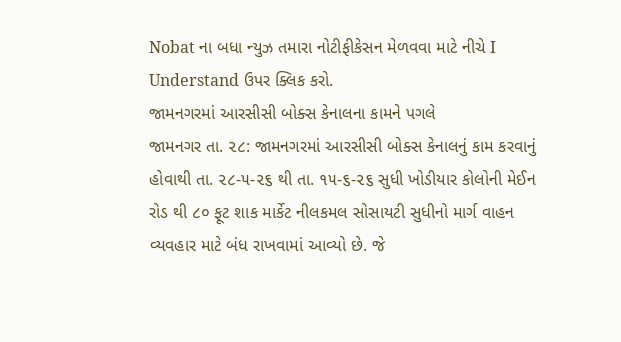Nobat ના બધા ન્યુઝ તમારા નોટીફીકેસન મેળવવા માટે નીચે I Understand ઉપર ક્લિક કરો.
જામનગરમાં આરસીસી બોક્સ કેનાલના કામને પગલે
જામનગર તા. ૨૮: જામનગરમાં આરસીસી બોક્સ કેનાલનું કામ કરવાનું હોવાથી તા. ૨૮-૫-૨૬ થી તા. ૧૫-૬-૨૬ સુધી ખોડીયાર કોલોની મેઈન રોડ થી ૮૦ ફૂટ શાક માર્કેટ નીલકમલ સોસાયટી સુધીનો માર્ગ વાહન વ્યવહાર માટે બંધ રાખવામાં આવ્યો છે. જે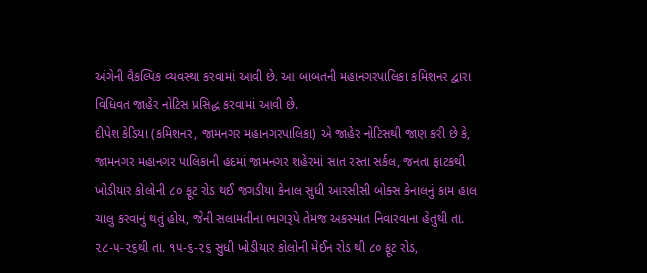અંગેની વૈકલ્પિક વ્યવસ્થા કરવામાં આવી છે. આ બાબતની મહાનગરપાલિકા કમિશનર દ્વારા વિધિવત જાહેર નોટિસ પ્રસિદ્ધ કરવામાં આવી છે.
દીપેશ કેડિયા (કમિશનર, જામનગર મહાનગરપાલિકા) એ જાહેર નોટિસથી જાણ કરી છે કે, જામનગર મહાનગર પાલિકાની હદમાં જામનગર શહેરમાં સાત રસ્તા સર્કલ, જનતા ફાટકથી ખોડીયાર કોલોની ૮૦ ફૂટ રોડ થઈ જગડીયા કેનાલ સુધી આરસીસી બોક્સ કેનાલનું કામ હાલ ચાલુ કરવાનું થતું હોય, જેની સલામતીના ભાગરૂપે તેમજ અકસ્માત નિવારવાના હેતુથી તા. ૨૮-૫-૨૬થી તા. ૧૫-૬-૨૬ સુધી ખોડીયાર કોલોની મેઈન રોડ થી ૮૦ ફૂટ રોડ,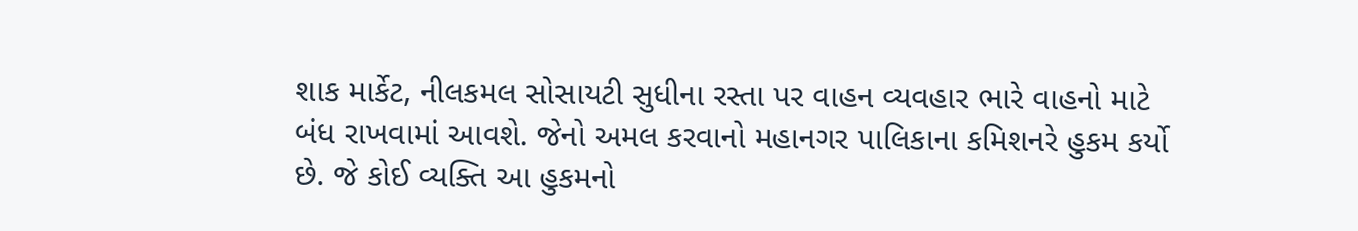શાક માર્કેટ, નીલકમલ સોસાયટી સુધીના રસ્તા પર વાહન વ્યવહાર ભારે વાહનો માટે બંધ રાખવામાં આવશે. જેનો અમલ કરવાનો મહાનગર પાલિકાના કમિશનરે હુકમ કર્યો છે. જે કોઈ વ્યક્તિ આ હુકમનો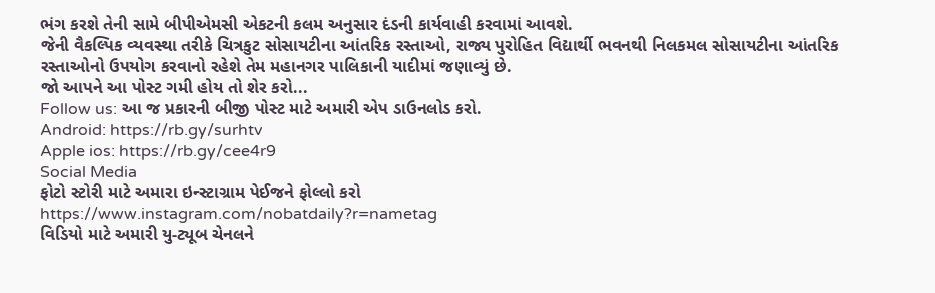ભંગ કરશે તેની સામે બીપીએમસી એકટની કલમ અનુસાર દંડની કાર્યવાહી કરવામાં આવશે.
જેની વૈકલ્પિક વ્યવસ્થા તરીકે ચિત્રકુટ સોસાયટીના આંતરિક રસ્તાઓ, રાજ્ય પુરોહિત વિદ્યાર્થી ભવનથી નિલકમલ સોસાયટીના આંતરિક રસ્તાઓનો ઉપયોગ કરવાનો રહેશે તેમ મહાનગર પાલિકાની યાદીમાં જણાવ્યું છે.
જો આપને આ પોસ્ટ ગમી હોય તો શેર કરો...
Follow us: આ જ પ્રકારની બીજી પોસ્ટ માટે અમારી એપ ડાઉનલોડ કરો.
Android: https://rb.gy/surhtv
Apple ios: https://rb.gy/cee4r9
Social Media
ફોટો સ્ટોરી માટે અમારા ઇન્સ્ટાગ્રામ પેઈજને ફોલ્લો કરો
https://www.instagram.com/nobatdaily?r=nametag
વિડિયો માટે અમારી યુ-ટ્યૂબ ચેનલને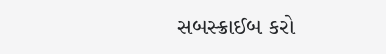સબસ્ક્રાઈબ કરો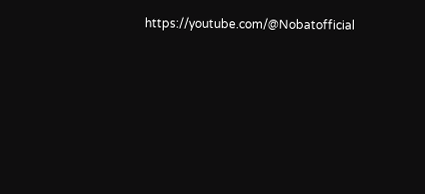https://youtube.com/@Nobatofficial